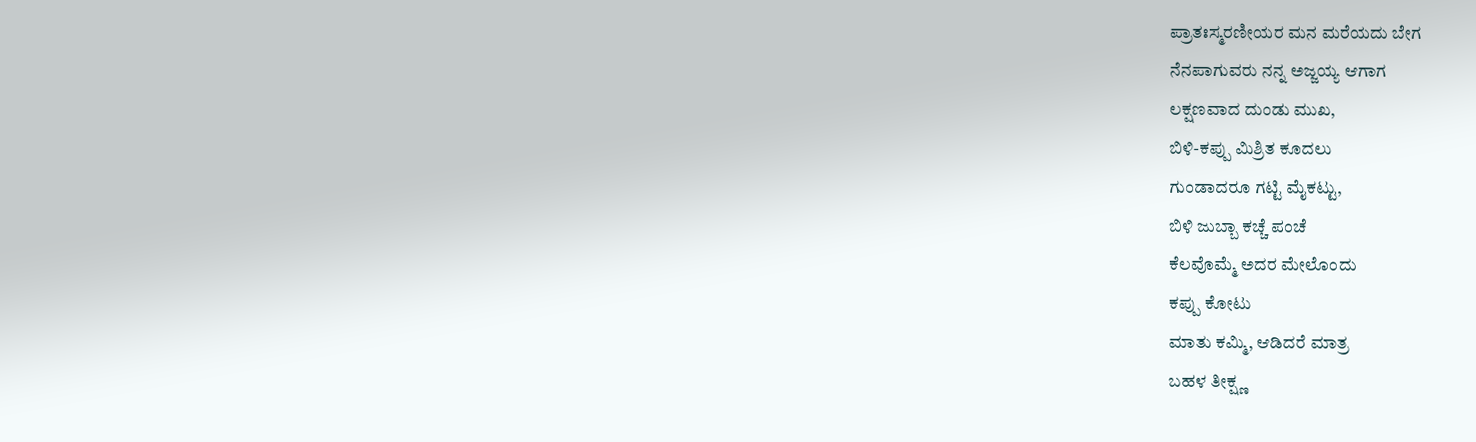ಪ್ರಾತಃಸ್ಮರಣೀಯರ ಮನ ಮರೆಯದು ಬೇಗ
ನೆನಪಾಗುವರು ನನ್ನ ಅಜ್ಜಯ್ಯ ಆಗಾಗ
ಲಕ್ಷಣವಾದ ದುಂಡು ಮುಖ,
ಬಿಳಿ-ಕಪ್ಪು ಮಿಶ್ರಿತ ಕೂದಲು
ಗುಂಡಾದರೂ ಗಟ್ಟಿ ಮೈಕಟ್ಟು,
ಬಿಳಿ ಜುಬ್ಬಾ ಕಚ್ಚೆ ಪಂಚೆ
ಕೆಲವೊಮ್ಮೆ ಅದರ ಮೇಲೊಂದು
ಕಪ್ಪು ಕೋಟು
ಮಾತು ಕಮ್ಮಿ, ಆಡಿದರೆ ಮಾತ್ರ
ಬಹಳ ತೀಕ್ಷ್ಣ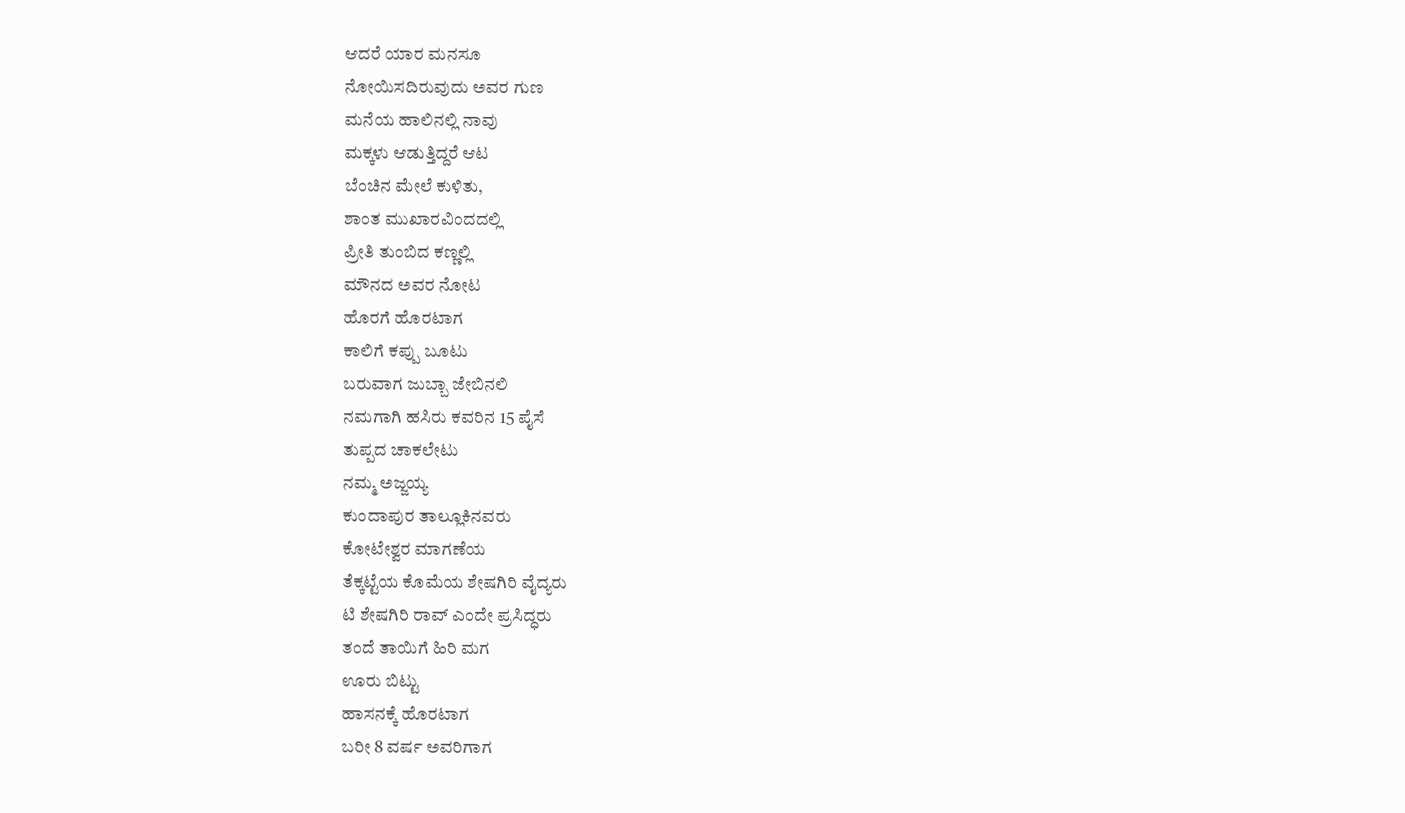ಆದರೆ ಯಾರ ಮನಸೂ
ನೋಯಿಸದಿರುವುದು ಅವರ ಗುಣ
ಮನೆಯ ಹಾಲಿನಲ್ಲಿ ನಾವು
ಮಕ್ಕಳು ಆಡುತ್ತಿದ್ದರೆ ಆಟ
ಬೆಂಚಿನ ಮೇಲೆ ಕುಳಿತು,
ಶಾಂತ ಮುಖಾರವಿಂದದಲ್ಲಿ
ಪ್ರೀತಿ ತುಂಬಿದ ಕಣ್ಣಲ್ಲಿ
ಮೌನದ ಅವರ ನೋಟ
ಹೊರಗೆ ಹೊರಟಾಗ
ಕಾಲಿಗೆ ಕಪ್ಪು ಬೂಟು
ಬರುವಾಗ ಜುಬ್ಬಾ ಜೇಬಿನಲಿ
ನಮಗಾಗಿ ಹಸಿರು ಕವರಿನ 15 ಪೈಸೆ
ತುಪ್ಪದ ಚಾಕಲೇಟು
ನಮ್ಮ ಅಜ್ಜಯ್ಯ
ಕುಂದಾಪುರ ತಾಲ್ಲೂಕಿನವರು
ಕೋಟೇಶ್ವರ ಮಾಗಣೆಯ
ತೆಕ್ಕಟ್ಟೆಯ ಕೊಮೆಯ ಶೇಷಗಿರಿ ವೈದ್ಯರು
ಟಿ ಶೇಷಗಿರಿ ರಾವ್ ಎಂದೇ ಪ್ರಸಿದ್ಧರು
ತಂದೆ ತಾಯಿಗೆ ಹಿರಿ ಮಗ
ಊರು ಬಿಟ್ಟು
ಹಾಸನಕ್ಕೆ ಹೊರಟಾಗ
ಬರೀ 8 ವರ್ಷ ಅವರಿಗಾಗ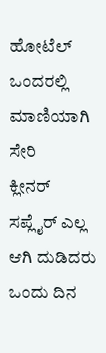ಹೋಟೆಲ್ ಒಂದರಲ್ಲಿ
ಮಾಣಿಯಾಗಿ ಸೇರಿ
ಕ್ಲೀನರ್ ಸಪ್ಲೈರ್ ಎಲ್ಲ ಆಗಿ ದುಡಿದರು
ಒಂದು ದಿನ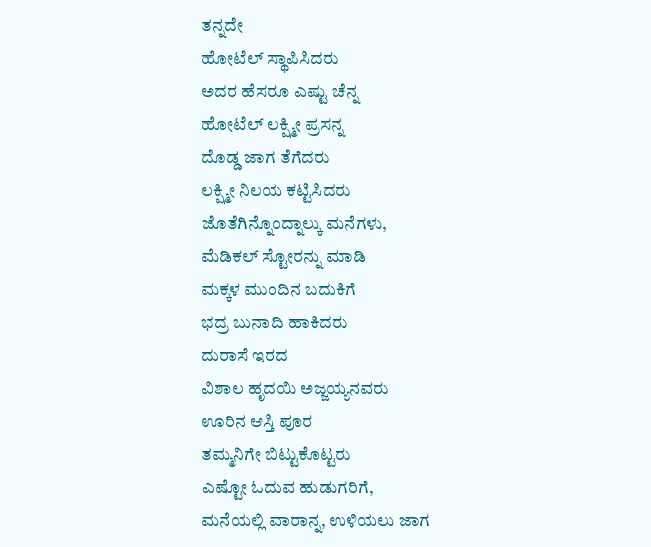ತನ್ನದೇ
ಹೋಟೆಲ್ ಸ್ಥಾಪಿಸಿದರು
ಅದರ ಹೆಸರೂ ಎಷ್ಟು ಚೆನ್ನ
ಹೋಟೆಲ್ ಲಕ್ಷ್ಮೀ ಪ್ರಸನ್ನ
ದೊಡ್ಡ ಜಾಗ ತೆಗೆದರು
ಲಕ್ಷ್ಮೀ ನಿಲಯ ಕಟ್ಟಿಸಿದರು
ಜೊತೆಗಿನ್ನೊಂದ್ನಾಲ್ಕು ಮನೆಗಳು,
ಮೆಡಿಕಲ್ ಸ್ಟೋರನ್ನು ಮಾಡಿ
ಮಕ್ಕಳ ಮುಂದಿನ ಬದುಕಿಗೆ
ಭದ್ರ ಬುನಾದಿ ಹಾಕಿದರು
ದುರಾಸೆ ಇರದ
ವಿಶಾಲ ಹೃದಯಿ ಅಜ್ಜಯ್ಯನವರು
ಊರಿನ ಆಸ್ತಿ ಪೂರ
ತಮ್ಮನಿಗೇ ಬಿಟ್ಟುಕೊಟ್ಟರು
ಎಷ್ಟೋ ಓದುವ ಹುಡುಗರಿಗೆ,
ಮನೆಯಲ್ಲಿ ವಾರಾನ್ನ, ಉಳಿಯಲು ಜಾಗ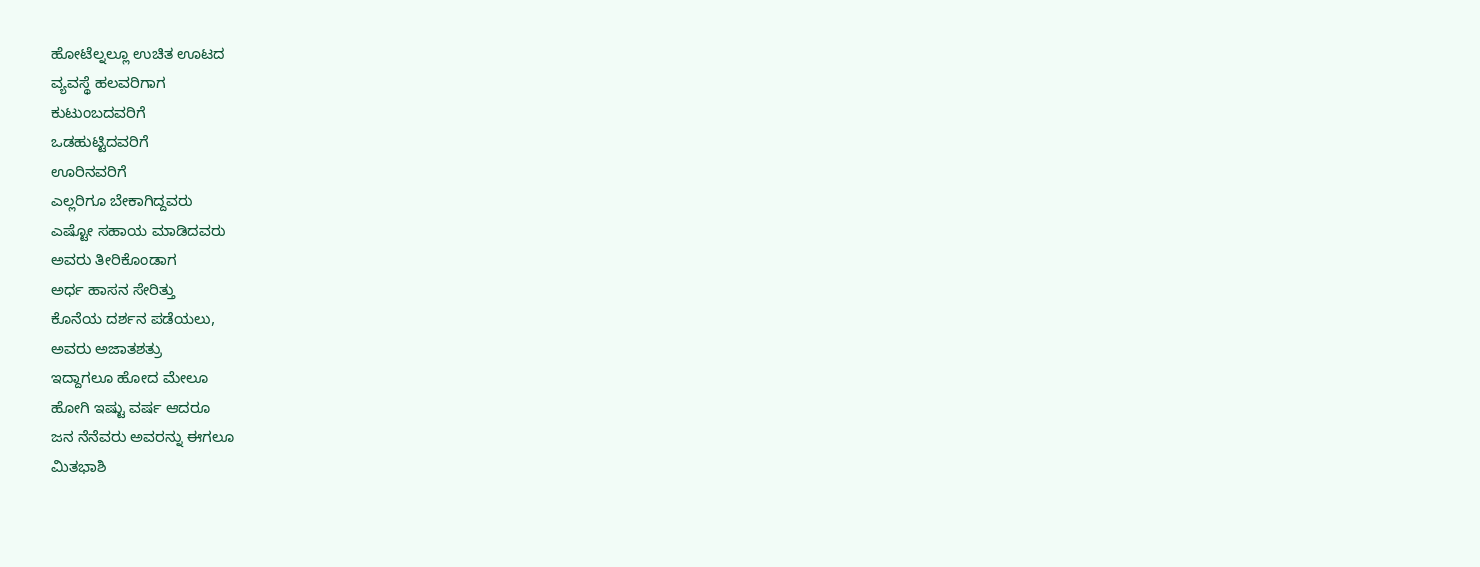ಹೋಟೆಲ್ನಲ್ಲೂ ಉಚಿತ ಊಟದ
ವ್ಯವಸ್ಥೆ ಹಲವರಿಗಾಗ
ಕುಟುಂಬದವರಿಗೆ
ಒಡಹುಟ್ಟಿದವರಿಗೆ
ಊರಿನವರಿಗೆ
ಎಲ್ಲರಿಗೂ ಬೇಕಾಗಿದ್ದವರು
ಎಷ್ಟೋ ಸಹಾಯ ಮಾಡಿದವರು
ಅವರು ತೀರಿಕೊಂಡಾಗ
ಅರ್ಧ ಹಾಸನ ಸೇರಿತ್ತು
ಕೊನೆಯ ದರ್ಶನ ಪಡೆಯಲು,
ಅವರು ಅಜಾತಶತ್ರು
ಇದ್ದಾಗಲೂ ಹೋದ ಮೇಲೂ
ಹೋಗಿ ಇಷ್ಟು ವರ್ಷ ಆದರೂ
ಜನ ನೆನೆವರು ಅವರನ್ನು ಈಗಲೂ
ಮಿತಭಾಶಿ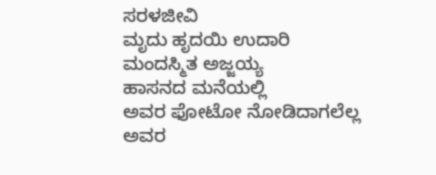ಸರಳಜೀವಿ
ಮೃದು ಹೃದಯಿ ಉದಾರಿ
ಮಂದಸ್ಮಿತ ಅಜ್ಜಯ್ಯ
ಹಾಸನದ ಮನೆಯಲ್ಲಿ
ಅವರ ಫೋಟೋ ನೋಡಿದಾಗಲೆಲ್ಲ
ಅವರ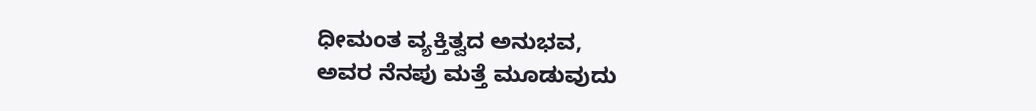ಧೀಮಂತ ವ್ಯಕ್ತಿತ್ವದ ಅನುಭವ,
ಅವರ ನೆನಪು ಮತ್ತೆ ಮೂಡುವುದು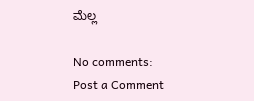ಮೆಲ್ಲ

No comments:
Post a Comment